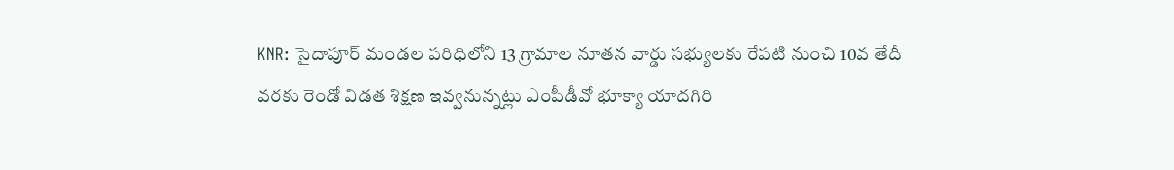KNR: సైదాపూర్ మండల పరిధిలోని 13 గ్రామాల నూతన వార్డు సభ్యులకు రేపటి నుంచి 10వ తేదీ వరకు రెండో విడత శిక్షణ ఇవ్వనున్నట్లు ఎంపీడీవో భూక్యా యాదగిరి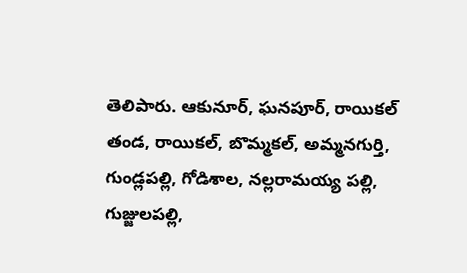తెలిపారు. ఆకునూర్, ఘనపూర్, రాయికల్ తండ, రాయికల్, బొమ్మకల్, అమ్మనగుర్తి, గుండ్లపల్లి, గోడిశాల, నల్లరామయ్య పల్లి, గుజ్జులపల్లి,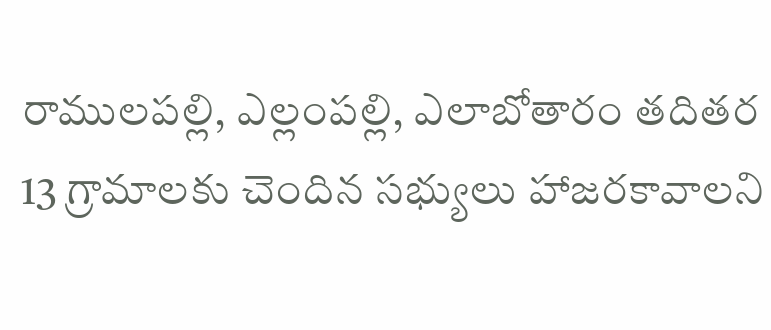రాములపల్లి, ఎల్లంపల్లి, ఎలాబోతారం తదితర 13 గ్రామాలకు చెందిన సభ్యులు హాజరకావాలని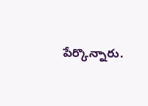పేర్కొన్నారు.